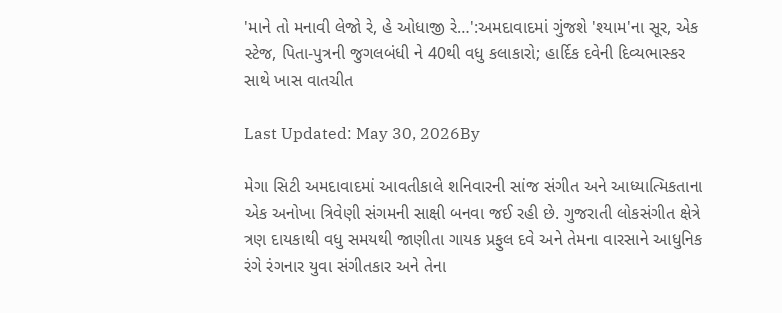'માને તો મનાવી લેજો રે, હે ઓધાજી રે…':અમદાવાદમાં ગુંજશે 'શ્યામ'ના સૂર, એક સ્ટેજ, પિતા-પુત્રની જુગલબંધી ને 40થી વધુ કલાકારો; હાર્દિક દવેની દિવ્યભાસ્કર સાથે ખાસ વાતચીત

Last Updated: May 30, 2026By

મેગા સિટી અમદાવાદમાં આવતીકાલે શનિવારની સાંજ સંગીત અને આધ્યાત્મિકતાના એક અનોખા ત્રિવેણી સંગમની સાક્ષી બનવા જઈ રહી છે. ગુજરાતી લોકસંગીત ક્ષેત્રે ત્રણ દાયકાથી વધુ સમયથી જાણીતા ગાયક પ્રફુલ દવે અને તેમના વારસાને આધુનિક રંગે રંગનાર યુવા સંગીતકાર અને તેના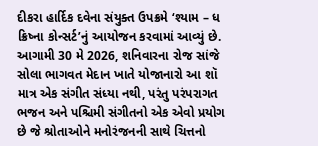દીકરા હાર્દિક દવેના સંયુક્ત ઉપક્રમે ‘શ્યામ – ધ ક્રિષ્ના કોન્સર્ટ’નું આયોજન કરવામાં આવ્યું છે. આગામી 30 મે 2026, શનિવારના રોજ સાંજે સોલા ભાગવત મેદાન ખાતે યોજાનારો આ શૉ માત્ર એક સંગીત સંધ્યા નથી, પરંતુ પરંપરાગત ભજન અને પશ્ચિમી સંગીતનો એક એવો પ્રયોગ છે જે શ્રોતાઓને મનોરંજનની સાથે ચિત્તનો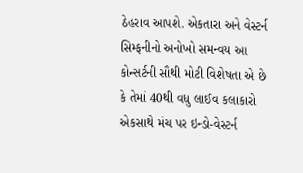ઠેહરાવ આપશે. એકતારા અને વેસ્ટર્ન સિમ્ફનીનો અનોખો સમન્વય આ કોન્સર્ટની સૌથી મોટી વિશેષતા એ છે કે તેમાં 40થી વધુ લાઈવ કલાકારો એકસાથે મંચ પર ઇન્ડો-વેસ્ટર્ન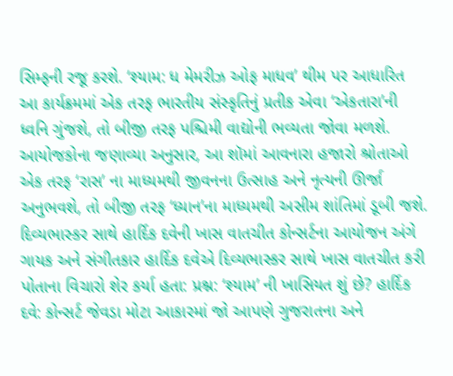સિમ્ફની રજૂ કરશે. ‘શ્યામ: ધ મેમરીઝ ઓફ માધવ’ થીમ પર આધારિત આ કાર્યક્રમમાં એક તરફ ભારતીય સંસ્કૃતિનું પ્રતીક એવા ‘એકતારા’ની ધ્વનિ ગુંજશે, તો બીજી તરફ પશ્ચિમી વાદ્યોની ભવ્યતા જોવા મળશે. આયોજકોના જણાવ્યા અનુસાર, આ શૉમાં આવનારા હજારો શ્રોતાઓ એક તરફ ‘રાસ’ ના માધ્યમથી જીવનના ઉત્સાહ અને નૃત્યની ઊર્જા અનુભવશે, તો બીજી તરફ ‘ધ્યાન’ના માધ્યમથી અસીમ શાંતિમાં ડૂબી જશે. દિવ્યભાસ્કર સાથે હાર્દિક દવેની ખાસ વાતચીત કોન્સર્ટના આયોજન અંગે ગાયક અને સંગીતકાર હાર્દિક દવેએ દિવ્યભાસ્કર સાથે ખાસ વાતચીત કરી પોતાના વિચારો શેર કર્યા હતા: પ્રશ્ન: ‘શ્યામ’ ની ખાસિયત શું છે? હાર્દિક દવે: કોન્સર્ટ જેવડા મોટા આકારમાં જો આપણે ગુજરાતના અને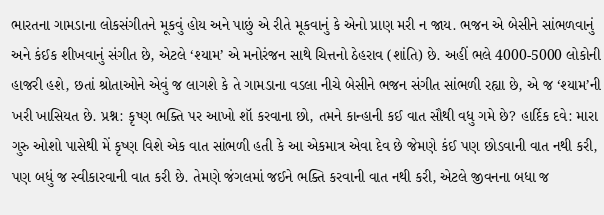ભારતના ગામડાના લોકસંગીતને મૂકવું હોય અને પાછું એ રીતે મૂકવાનું કે એનો પ્રાણ મરી ન જાય. ભજન એ બેસીને સાંભળવાનું અને કંઈક શીખવાનું સંગીત છે, એટલે ‘શ્યામ’ એ મનોરંજન સાથે ચિત્તનો ઠેહરાવ (શાંતિ) છે. અહીં ભલે 4000-5000 લોકોની હાજરી હશે, છતાં શ્રોતાઓને એવું જ લાગશે કે તે ગામડાના વડલા નીચે બેસીને ભજન સંગીત સાંભળી રહ્યા છે, એ જ ‘શ્યામ’ની ખરી ખાસિયત છે. પ્રશ્ન: કૃષ્ણ ભક્તિ પર આખો શૉ કરવાના છો, તમને કાન્હાની કઈ વાત સૌથી વધુ ગમે છે? હાર્દિક દવે: મારા ગુરુ ઓશો પાસેથી મેં કૃષ્ણ વિશે એક વાત સાંભળી હતી કે આ એકમાત્ર એવા દેવ છે જેમણે કંઈ પણ છોડવાની વાત નથી કરી, પણ બધું જ સ્વીકારવાની વાત કરી છે. તેમણે જંગલમાં જઈને ભક્તિ કરવાની વાત નથી કરી, એટલે જીવનના બધા જ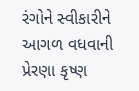રંગોને સ્વીકારીને આગળ વધવાની પ્રેરણા કૃષ્ણ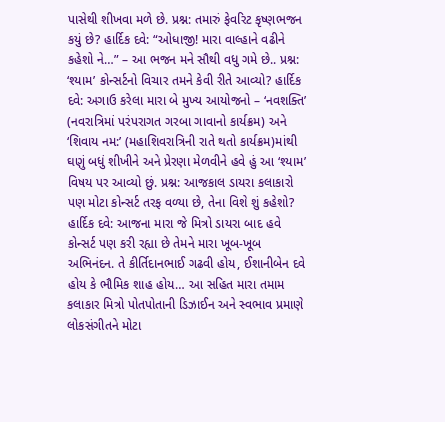પાસેથી શીખવા મળે છે. પ્રશ્ન: તમારું ફેવરિટ કૃષ્ણભજન કયું છે? હાર્દિક દવે: “ઓધાજી! મારા વાલ્હાને વઢીને કહેશો ને…” – આ ભજન મને સૌથી વધુ ગમે છે.. પ્રશ્ન: ‘શ્યામ’ કોન્સર્ટનો વિચાર તમને કેવી રીતે આવ્યો? હાર્દિક દવે: અગાઉ કરેલા મારા બે મુખ્ય આયોજનો – ‘નવશક્તિ’ (નવરાત્રિમાં પરંપરાગત ગરબા ગાવાનો કાર્યક્રમ) અને ‘શિવાય નમ:’ (મહાશિવરાત્રિની રાતે થતો કાર્યક્રમ)માંથી ઘણું બધું શીખીને અને પ્રેરણા મેળવીને હવે હું આ ‘શ્યામ’ વિષય પર આવ્યો છું. પ્રશ્ન: આજકાલ ડાયરા કલાકારો પણ મોટા કોન્સર્ટ તરફ વળ્યા છે, તેના વિશે શું કહેશો? હાર્દિક દવે: આજના મારા જે મિત્રો ડાયરા બાદ હવે કોન્સર્ટ પણ કરી રહ્યા છે તેમને મારા ખૂબ-ખૂબ અભિનંદન. તે કીર્તિદાનભાઈ ગઢવી હોય, ઈશાનીબેન દવે હોય કે ભૌમિક શાહ હોય… આ સહિત મારા તમામ કલાકાર મિત્રો પોતપોતાની ડિઝાઈન અને સ્વભાવ પ્રમાણે લોકસંગીતને મોટા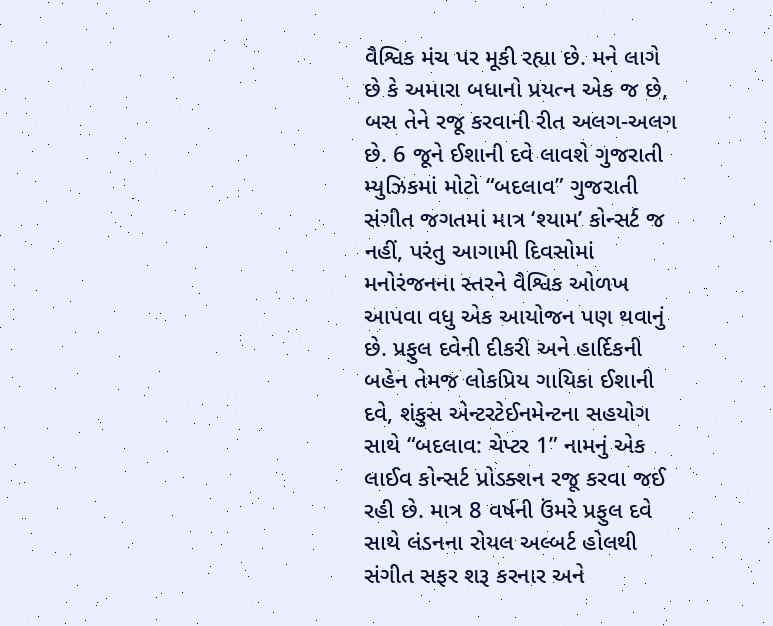વૈશ્વિક મંચ પર મૂકી રહ્યા છે. મને લાગે છે કે અમારા બધાનો પ્રયત્ન એક જ છે, બસ તેને રજૂ કરવાની રીત અલગ-અલગ છે. 6 જૂને ઈશાની દવે લાવશે ગુજરાતી મ્યુઝિકમાં મોટો “બદલાવ” ગુજરાતી સંગીત જગતમાં માત્ર ‘શ્યામ’ કોન્સર્ટ જ નહીં, પરંતુ આગામી દિવસોમાં મનોરંજનના સ્તરને વૈશ્વિક ઓળખ આપવા વધુ એક આયોજન પણ થવાનું છે. પ્રફુલ દવેની દીકરી અને હાર્દિકની બહેન તેમજ લોકપ્રિય ગાયિકા ઈશાની દવે, શંકુસ એન્ટરટેઈનમેન્ટના સહયોગ સાથે “બદલાવ: ચેપ્ટર 1” નામનું એક લાઈવ કોન્સર્ટ પ્રોડક્શન રજૂ કરવા જઈ રહી છે. માત્ર 8 વર્ષની ઉંમરે પ્રફુલ દવે સાથે લંડનના રોયલ અલ્બર્ટ હોલથી સંગીત સફર શરૂ કરનાર અને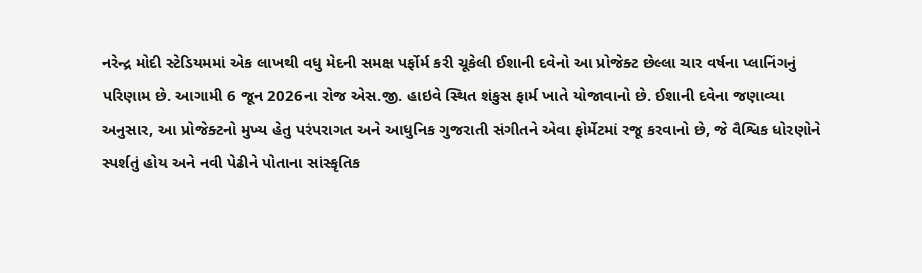નરેન્દ્ર મોદી સ્ટેડિયમમાં એક લાખથી વધુ મેદની સમક્ષ પર્ફોર્મ કરી ચૂકેલી ઈશાની દવેનો આ પ્રોજેક્ટ છેલ્લા ચાર વર્ષના પ્લાનિંગનું પરિણામ છે. આગામી 6 જૂન 2026ના રોજ એસ.જી. હાઇવે સ્થિત શંકુસ ફાર્મ ખાતે યોજાવાનો છે. ઈશાની દવેના જણાવ્યા અનુસાર, આ પ્રોજેક્ટનો મુખ્ય હેતુ પરંપરાગત અને આધુનિક ગુજરાતી સંગીતને એવા ફોર્મેટમાં રજૂ કરવાનો છે, જે વૈશ્વિક ધોરણોને સ્પર્શતું હોય અને નવી પેઢીને પોતાના સાંસ્કૃતિક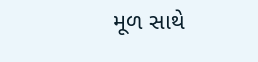મૂળ સાથે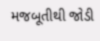મજબૂતીથી જોડી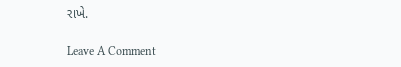રાખે.

Leave A Comment